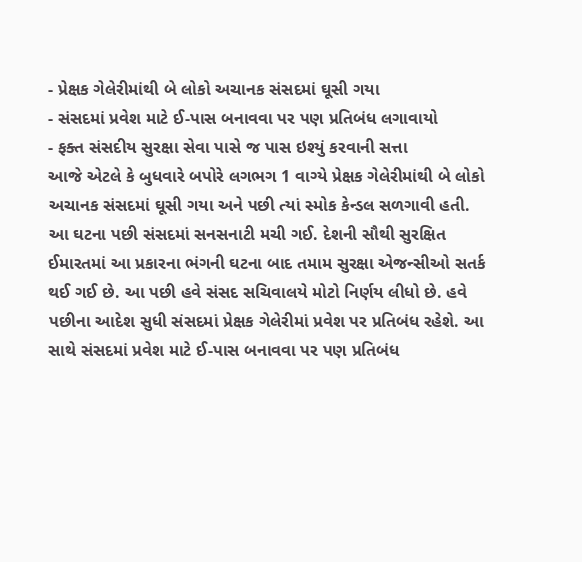- પ્રેક્ષક ગેલેરીમાંથી બે લોકો અચાનક સંસદમાં ઘૂસી ગયા
- સંસદમાં પ્રવેશ માટે ઈ-પાસ બનાવવા પર પણ પ્રતિબંધ લગાવાયો
- ફક્ત સંસદીય સુરક્ષા સેવા પાસે જ પાસ ઇશ્યું કરવાની સત્તા
આજે એટલે કે બુધવારે બપોરે લગભગ 1 વાગ્યે પ્રેક્ષક ગેલેરીમાંથી બે લોકો અચાનક સંસદમાં ઘૂસી ગયા અને પછી ત્યાં સ્મોક કેન્ડલ સળગાવી હતી. આ ઘટના પછી સંસદમાં સનસનાટી મચી ગઈ. દેશની સૌથી સુરક્ષિત ઈમારતમાં આ પ્રકારના ભંગની ઘટના બાદ તમામ સુરક્ષા એજન્સીઓ સતર્ક થઈ ગઈ છે. આ પછી હવે સંસદ સચિવાલયે મોટો નિર્ણય લીધો છે. હવે પછીના આદેશ સુધી સંસદમાં પ્રેક્ષક ગેલેરીમાં પ્રવેશ પર પ્રતિબંધ રહેશે. આ સાથે સંસદમાં પ્રવેશ માટે ઈ-પાસ બનાવવા પર પણ પ્રતિબંધ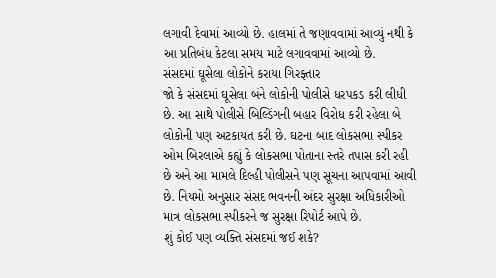લગાવી દેવામાં આવ્યો છે. હાલમાં તે જણાવવામાં આવ્યું નથી કે આ પ્રતિબંધ કેટલા સમય માટે લગાવવામાં આવ્યો છે.
સંસદમાં ઘૂસેલા લોકોને કરાયા ગિરફ્તાર
જો કે સંસદમાં ઘૂસેલા બંને લોકોની પોલીસે ધરપકડ કરી લીધી છે. આ સાથે પોલીસે બિલ્ડિંગની બહાર વિરોધ કરી રહેલા બે લોકોની પણ અટકાયત કરી છે. ઘટના બાદ લોકસભા સ્પીકર ઓમ બિરલાએ કહ્યું કે લોકસભા પોતાના સ્તરે તપાસ કરી રહી છે અને આ મામલે દિલ્હી પોલીસને પણ સૂચના આપવામાં આવી છે. નિયમો અનુસાર સંસદ ભવનની અંદર સુરક્ષા અધિકારીઓ માત્ર લોકસભા સ્પીકરને જ સુરક્ષા રિપોર્ટ આપે છે.
શું કોઈ પણ વ્યક્તિ સંસદમાં જઈ શકે?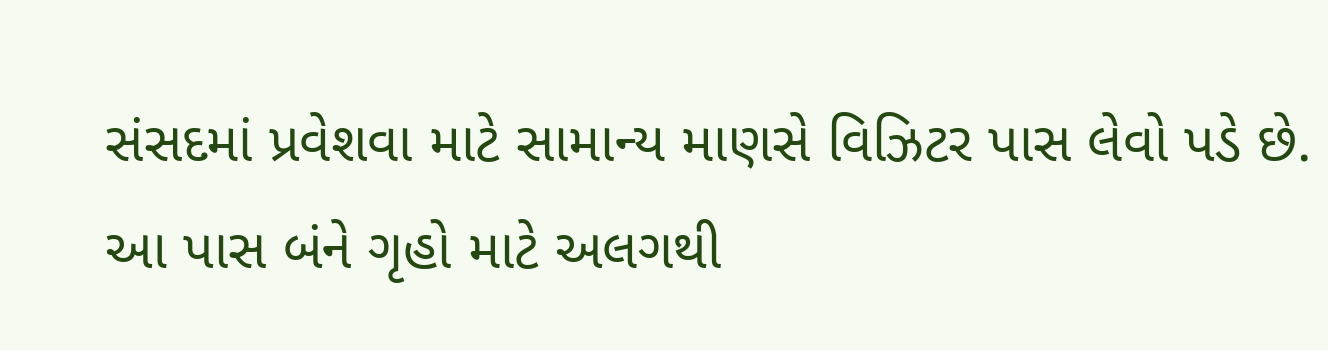સંસદમાં પ્રવેશવા માટે સામાન્ય માણસે વિઝિટર પાસ લેવો પડે છે. આ પાસ બંને ગૃહો માટે અલગથી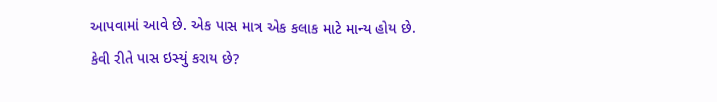આપવામાં આવે છે. એક પાસ માત્ર એક કલાક માટે માન્ય હોય છે.
કેવી રીતે પાસ ઇસ્યું કરાય છે?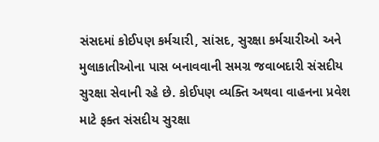સંસદમાં કોઈપણ કર્મચારી, સાંસદ, સુરક્ષા કર્મચારીઓ અને મુલાકાતીઓના પાસ બનાવવાની સમગ્ર જવાબદારી સંસદીય સુરક્ષા સેવાની રહે છે. કોઈપણ વ્યક્તિ અથવા વાહનના પ્રવેશ માટે ફક્ત સંસદીય સુરક્ષા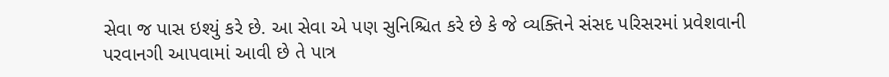સેવા જ પાસ ઇશ્યું કરે છે. આ સેવા એ પણ સુનિશ્ચિત કરે છે કે જે વ્યક્તિને સંસદ પરિસરમાં પ્રવેશવાની પરવાનગી આપવામાં આવી છે તે પાત્ર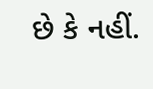છે કે નહીં.